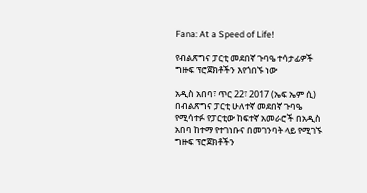Fana: At a Speed of Life!

የብልጽግና ፓርቲ መደበኛ ጉባዔ ተሳታፊዎች ግዙፍ ፕሮጀክቶችን እየጎበኙ ነው

አዲስ አበባ፣ ጥር 22፣ 2017 (ኤፍ ኤም ሲ) በብልጽግና ፓርቲ ሁለተኛ መደበኛ ጉባዔ የሚሳተፉ የፓርቲው ከፍተኛ አመራሮች በአዲስ አበባ ከተማ የተገነቡና በመገንባት ላይ የሚገኙ ግዙፍ ፕሮጀክቶችን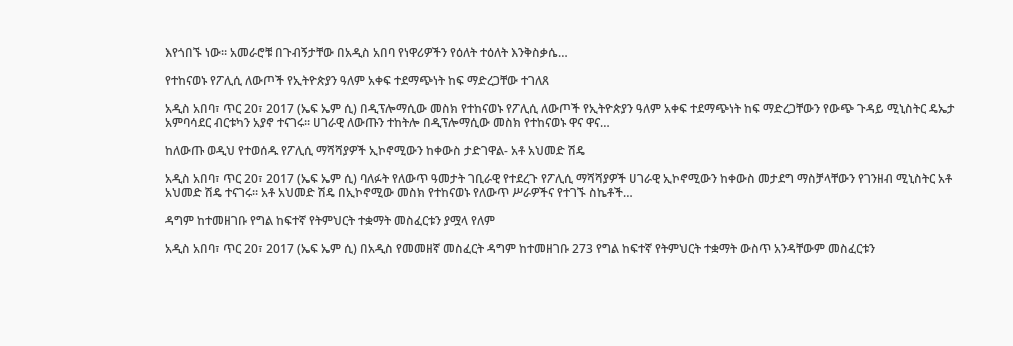እየጎበኙ ነው። አመራሮቹ በጉብኝታቸው በአዲስ አበባ የነዋሪዎችን የዕለት ተዕለት እንቅስቃሴ…

የተከናወኑ የፖሊሲ ለውጦች የኢትዮጵያን ዓለም አቀፍ ተደማጭነት ከፍ ማድረጋቸው ተገለጸ

አዲስ አበባ፣ ጥር 20፣ 2017 (ኤፍ ኤም ሲ) በዲፕሎማሲው መስክ የተከናወኑ የፖሊሲ ለውጦች የኢትዮጵያን ዓለም አቀፍ ተደማጭነት ከፍ ማድረጋቸውን የውጭ ጉዳይ ሚኒስትር ዴኤታ አምባሳደር ብርቱካን አያኖ ተናገሩ። ሀገራዊ ለውጡን ተከትሎ በዲፕሎማሲው መስክ የተከናወኑ ዋና ዋና…

ከለውጡ ወዲህ የተወሰዱ የፖሊሲ ማሻሻያዎች ኢኮኖሚውን ከቀውስ ታድገዋል- አቶ አህመድ ሽዴ

አዲስ አበባ፣ ጥር 20፣ 2017 (ኤፍ ኤም ሲ) ባለፉት የለውጥ ዓመታት ገቢራዊ የተደረጉ የፖሊሲ ማሻሻያዎች ሀገራዊ ኢኮኖሚውን ከቀውስ መታደግ ማስቻላቸውን የገንዘብ ሚኒስትር አቶ አህመድ ሽዴ ተናገሩ። አቶ አህመድ ሽዴ በኢኮኖሚው መስክ የተከናወኑ የለውጥ ሥራዎችና የተገኙ ስኬቶች…

ዳግም ከተመዘገቡ የግል ከፍተኛ የትምህርት ተቋማት መስፈርቱን ያሟላ የለም

አዲስ አበባ፣ ጥር 20፣ 2017 (ኤፍ ኤም ሲ) በአዲስ የመመዘኛ መስፈርት ዳግም ከተመዘገቡ 273 የግል ከፍተኛ የትምህርት ተቋማት ውስጥ አንዳቸውም መስፈርቱን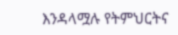እንዳላሟሉ የትምህርትና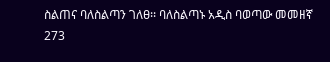ስልጠና ባለስልጣን ገለፀ፡፡ ባለስልጣኑ አዲስ ባወጣው መመዘኛ 273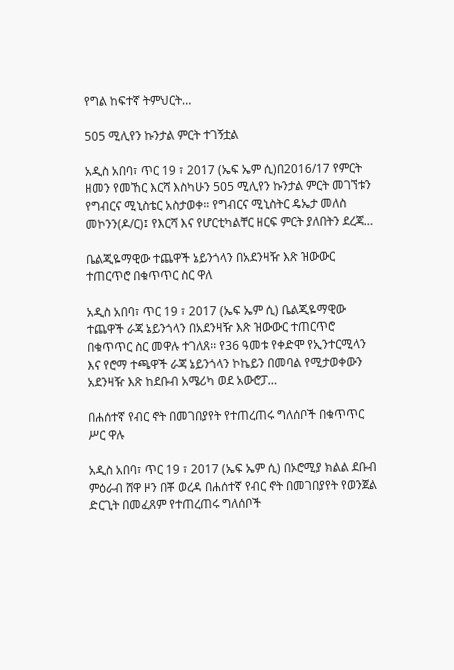የግል ከፍተኛ ትምህርት…

505 ሚሊየን ኩንታል ምርት ተገኝቷል

አዲስ አበባ፣ ጥር 19 ፣ 2017 (ኤፍ ኤም ሲ)በ2016/17 የምርት ዘመን የመኸር እርሻ እስካሁን 505 ሚሊየን ኩንታል ምርት መገኘቱን የግብርና ሚኒስቴር አስታወቀ። የግብርና ሚኒስትር ዴኤታ መለስ መኮንን(ዶ/ር)፤ የእርሻ እና የሆርቲካልቸር ዘርፍ ምርት ያለበትን ደረጃ…

ቤልጂዬማዊው ተጨዋች ኔይንጎላን በአደንዛዥ እጽ ዝውውር ተጠርጥሮ በቁጥጥር ስር ዋለ

አዲስ አበባ፣ ጥር 19 ፣ 2017 (ኤፍ ኤም ሲ) ቤልጂዬማዊው ተጨዋች ራጃ ኔይንጎላን በአደንዛዥ እጽ ዝውውር ተጠርጥሮ በቁጥጥር ስር መዋሉ ተገለጸ፡፡ የ36 ዓመቱ የቀድሞ የኢንተርሚላን እና የሮማ ተጫዋች ራጃ ኔይንጎላን ኮኬይን በመባል የሚታወቀውን አደንዛዥ እጽ ከደቡብ አሜሪካ ወደ አውሮፓ…

በሐሰተኛ የብር ኖት በመገበያየት የተጠረጠሩ ግለሰቦች በቁጥጥር ሥር ዋሉ

አዲስ አበባ፣ ጥር 19 ፣ 2017 (ኤፍ ኤም ሲ) በኦሮሚያ ክልል ደቡብ ምዕራብ ሸዋ ዞን በቾ ወረዳ በሐሰተኛ የብር ኖት በመገበያየት የወንጀል ድርጊት በመፈጸም የተጠረጠሩ ግለሰቦች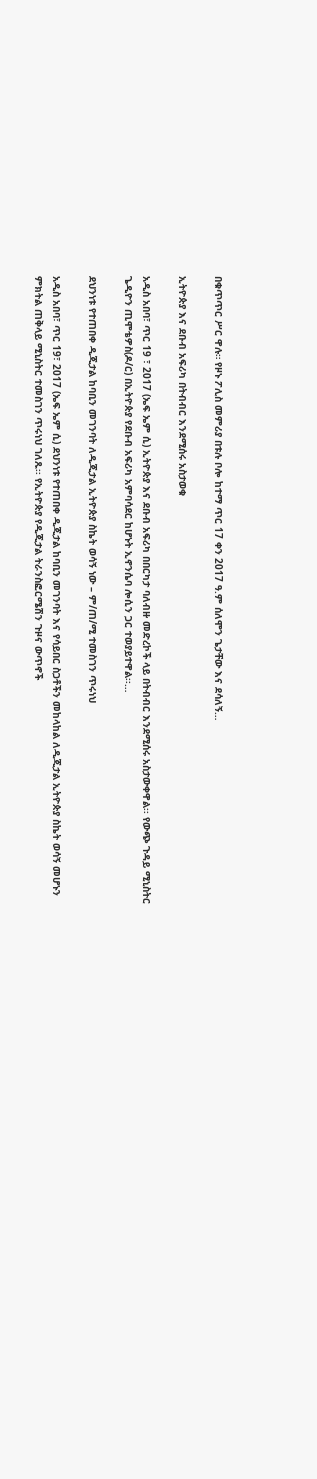በቁጥጥር ሥር ዋሉ። የዞኑ ፖሊስ መምሪያ በቱሉ ቦሎ ከተማ ጥር 17 ቀን 2017 ዓ.ም ሰለሞን ጌታቸው እና ደሳለኝ…

ኢትዮጵያ እና ደቡብ አፍሪካ በትብብር እንደሚሰሩ አስታወቁ

አዲስ አበባ፣ ጥር 19 ፣ 2017 (ኤፍ ኤም ሲ) ኢትዮጵያ እና ደቡብ አፍሪካ በበርካታ ባለብዙ መድረኮች ላይ በትብብር እንደሚሰሩ አስታውቀዋል፡፡ የውጭ ጉዳይ ሚኒስትር ጌዲዮን ጢሞቴዎስ(ዶ/ር) በኢትዮጵያ የደቡብ አፍሪካ አምባሳደር ከሆኑት ኢኖንሴባ ሎሲን ጋር ተወያይተዋል፡፡…

ደህንነቱ የተጠበቀ ዲጂታል ከባቢን መገንባት ለዲጂታል ኢትዮጵያ ስኬት ወሳኝ ነው – ም/ጠ/ሚ ተመስገን ጥሩነህ

አዲስ አበባ፣ ጥር 19፣ 2017 (ኤፍ ኤም ሲ) ደህንነቱ የተጠበቀ ዲጂታል ከባቢን መገንባት እና የሳይበር ስጋቶችን መከላከል ለዲጂታል ኢትዮጵያ ስኬት ወሳኝ መሆኑን ምክትል ጠቅላይ ሚኒስትር ተመስገን ጥሩነህ ገለጹ፡፡ የኢትዮጵያ የዲጂታል ትራንስፎርሜሽን ጉዞና ውጥኖች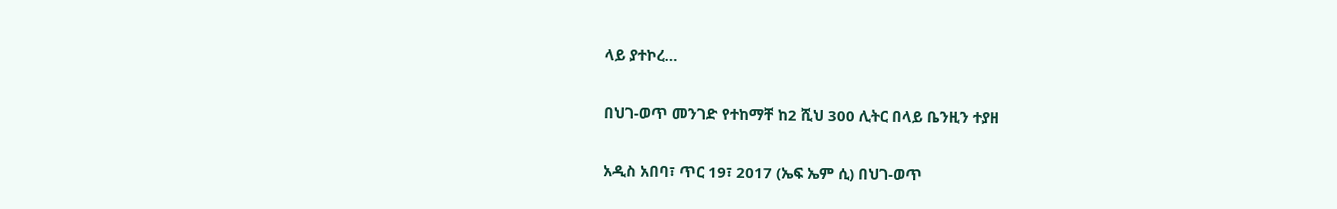ላይ ያተኮረ…

በህገ-ወጥ መንገድ የተከማቸ ከ2 ሺህ 300 ሊትር በላይ ቤንዚን ተያዘ

አዲስ አበባ፣ ጥር 19፣ 2017 (ኤፍ ኤም ሲ) በህገ-ወጥ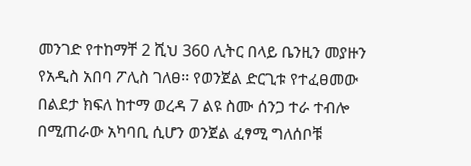መንገድ የተከማቸ 2 ሺህ 360 ሊትር በላይ ቤንዚን መያዙን የአዲስ አበባ ፖሊስ ገለፀ፡፡ የወንጀል ድርጊቱ የተፈፀመው በልደታ ክፍለ ከተማ ወረዳ 7 ልዩ ስሙ ሰንጋ ተራ ተብሎ በሚጠራው አካባቢ ሲሆን ወንጀል ፈፃሚ ግለሰቦቹ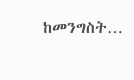ከመንግስት…